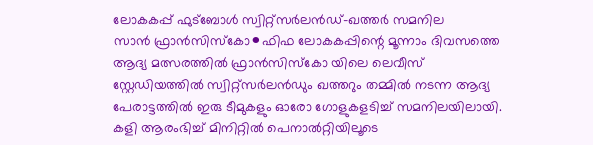ലോകകപ്പ് ഫുട്ബോൾ സ്വിറ്റ്സർലൻഡ്-ഖത്തർ സമനില
സാൻ ഫ്രാൻസിസ്കോ⚫ഫിഫ ലോകകപ്പിന്റെ മൂന്നാം ദിവസത്തെ ആദ്യ മത്സരത്തിൽ ഫ്രാൻസിസ്കോ യിലെ ലെവീസ് സ്റ്റേഡിയത്തിൽ സ്വിറ്റ്സർലൻഡും ഖത്തറും തമ്മിൽ നടന്ന ആദ്യ പേരാട്ടത്തിൽ ഇരു ടീമുകളും ഓരോ ഗോളുകളടിച്ച് സമനിലയിലായി. കളി ആരംഭിച്ച് മിനിറ്റിൽ പെനാൽറ്റിയിലൂടെ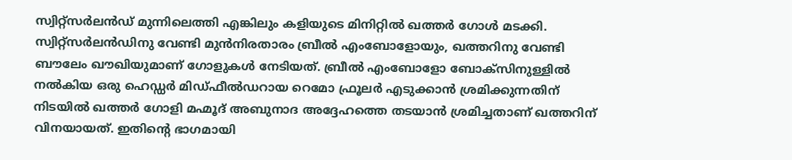സ്വിറ്റ്സർലൻഡ് മുന്നിലെത്തി എങ്കിലും കളിയുടെ മിനിറ്റിൽ ഖത്തർ ഗോൾ മടക്കി.
സ്വിറ്റ്സർലൻഡിനു വേണ്ടി മുൻനിരതാരം ബ്രീൽ എംബോളോയും, ഖത്തറിനു വേണ്ടി ബൗലേം ഖൗഖിയുമാണ് ഗോളുകൾ നേടിയത്. ബ്രീൽ എംബോളോ ബോക്സിനുള്ളിൽ നൽകിയ ഒരു ഹെഡ്ഡർ മിഡ്ഫീൽഡറായ റെമോ ഫ്രൂലർ എടുക്കാൻ ശ്രമിക്കുന്നതിന് നിടയിൽ ഖത്തർ ഗോളി മഹ്മൂദ് അബുനാദ അദ്ദേഹത്തെ തടയാൻ ശ്രമിച്ചതാണ് ഖത്തറിന് വിനയായത്. ഇതിന്റെ ഭാഗമായി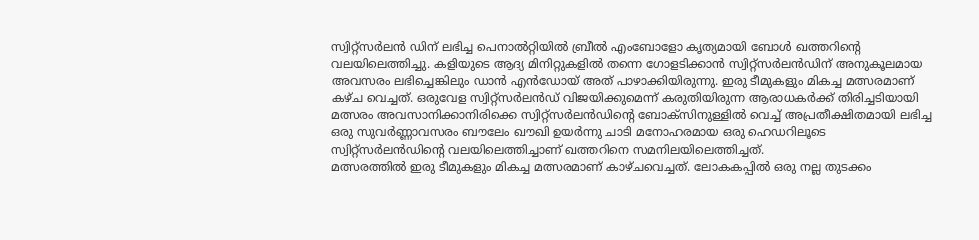സ്വിറ്റ്സർലൻ ഡിന് ലഭിച്ച പെനാൽറ്റിയിൽ ബ്രീൽ എംബോളോ കൃത്യമായി ബോൾ ഖത്തറിന്റെ വലയിലെത്തിച്ചു. കളിയുടെ ആദ്യ മിനിറ്റുകളിൽ തന്നെ ഗോളടിക്കാൻ സ്വിറ്റ്സർലൻഡിന് അനുകൂലമായ അവസരം ലഭിച്ചെങ്കിലും ഡാൻ എൻഡോയ് അത് പാഴാക്കിയിരുന്നു. ഇരു ടീമുകളും മികച്ച മത്സരമാണ് കഴ്ച വെച്ചത്. ഒരുവേള സ്വിറ്റ്സർലൻഡ് വിജയിക്കുമെന്ന് കരുതിയിരുന്ന ആരാധകർക്ക് തിരിച്ചടിയായി മത്സരം അവസാനിക്കാനിരിക്കെ സ്വിറ്റ്സർലൻഡിന്റെ ബോക്സിനുള്ളിൽ വെച്ച് അപ്രതീക്ഷിതമായി ലഭിച്ച ഒരു സുവർണ്ണാവസരം ബൗലേം ഖൗഖി ഉയർന്നു ചാടി മനോഹരമായ ഒരു ഹെഡറിലൂടെ സ്വിറ്റ്സർലൻഡിന്റെ വലയിലെത്തിച്ചാണ് ഖത്തറിനെ സമനിലയിലെത്തിച്ചത്.
മത്സരത്തിൽ ഇരു ടീമുകളും മികച്ച മത്സരമാണ് കാഴ്ചവെച്ചത്. ലോകകപ്പിൽ ഒരു നല്ല തുടക്കം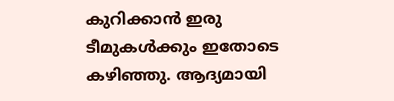കുറിക്കാൻ ഇരു ടീമുകൾക്കും ഇതോടെ കഴിഞ്ഞു. ആദ്യമായി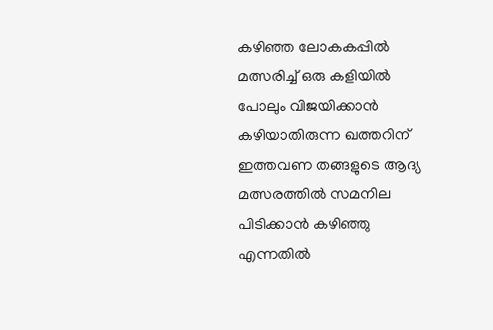കഴിഞ്ഞ ലോകകപ്പിൽ മത്സരിച്ച് ഒരു കളിയിൽ പോലും വിജയിക്കാൻ കഴിയാതിരുന്ന ഖത്തറിന് ഇത്തവണ തങ്ങളുടെ ആദ്യ മത്സരത്തിൽ സമനില പിടിക്കാൻ കഴിഞ്ഞു എന്നതിൽ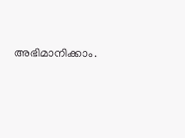അഭിമാനിക്കാം.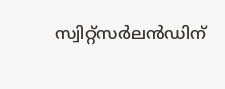സ്വിറ്റ്സർലൻഡിന്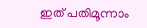ഇത് പതിമൂന്നാം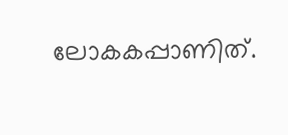ലോകകപ്പാണിത്.